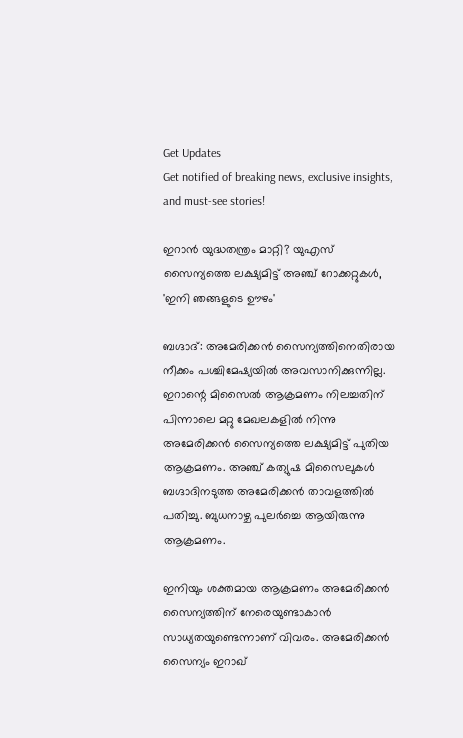Get Updates
Get notified of breaking news, exclusive insights, and must-see stories!

ഇറാന്‍ യുദ്ധതന്ത്രം മാറ്റി? യുഎസ് സൈന്യത്തെ ലക്ഷ്യമിട്ട് അഞ്ച് റോക്കറ്റുകള്‍, 'ഇനി ഞങ്ങളുടെ ഊഴം'

ബഗ്ദാദ്: അമേരിക്കന്‍ സൈന്യത്തിനെതിരായ നീക്കം പശ്ചിമേഷ്യയില്‍ അവസാനിക്കുന്നില്ല. ഇറാന്റെ മിസൈല്‍ ആക്രമണം നിലച്ചതിന് പിന്നാലെ മറ്റു മേഖലകളില്‍ നിന്നു അമേരിക്കന്‍ സൈന്യത്തെ ലക്ഷ്യമിട്ട് പുതിയ ആക്രമണം. അഞ്ച് കത്യുഷ മിസൈലുകള്‍ ബഗ്ദാദിനടുത്ത അമേരിക്കന്‍ താവളത്തില്‍ പതിച്ചു. ബുധനാഴ്ച പുലര്‍ച്ചെ ആയിരുന്നു ആക്രമണം.

ഇനിയും ശക്തമായ ആക്രമണം അമേരിക്കന്‍ സൈന്യത്തിന് നേരെയുണ്ടാകാന്‍ സാധ്യതയുണ്ടെന്നാണ് വിവരം. അമേരിക്കന്‍ സൈന്യം ഇറാഖ്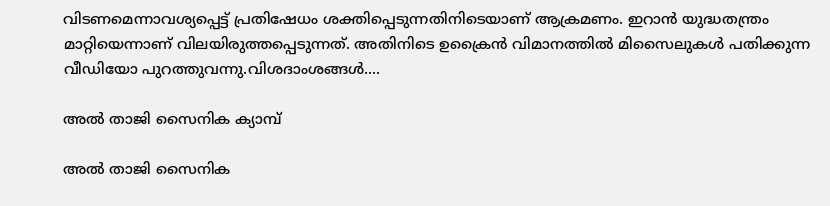വിടണമെന്നാവശ്യപ്പെട്ട് പ്രതിഷേധം ശക്തിപ്പെടുന്നതിനിടെയാണ് ആക്രമണം. ഇറാന്‍ യുദ്ധതന്ത്രം മാറ്റിയെന്നാണ് വിലയിരുത്തപ്പെടുന്നത്. അതിനിടെ ഉക്രൈന്‍ വിമാനത്തില്‍ മിസൈലുകള്‍ പതിക്കുന്ന വീഡിയോ പുറത്തുവന്നു.വിശദാംശങ്ങള്‍....

അല്‍ താജി സൈനിക ക്യാമ്പ്

അല്‍ താജി സൈനിക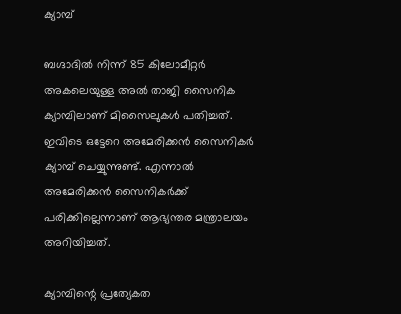ക്യാമ്പ്

ബഗ്ദാദില്‍ നിന്ന് 85 കിലോമീറ്റര്‍ അകലെയുള്ള അല്‍ താജി സൈനിക ക്യാമ്പിലാണ് മിസൈലുകള്‍ പതിച്ചത്. ഇവിടെ ഒട്ടേറെ അമേരിക്കന്‍ സൈനികര്‍ ക്യാമ്പ് ചെയ്യുന്നുണ്ട്. എന്നാല്‍ അമേരിക്കന്‍ സൈനികര്‍ക്ക് പരിക്കില്ലെന്നാണ് ആഭ്യന്തര മന്ത്രാലയം അറിയിച്ചത്.

ക്യാമ്പിന്റെ പ്രത്യേകത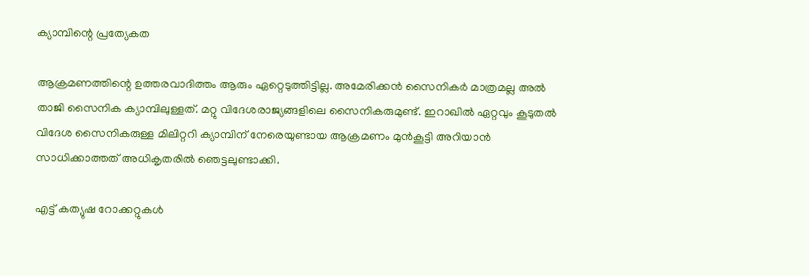ക്യാമ്പിന്റെ പ്രത്യേകത

ആക്രമണത്തിന്റെ ഉത്തരവാദിത്തം ആരും ഏറ്റെടുത്തിട്ടില്ല. അമേരിക്കന്‍ സൈനികര്‍ മാത്രമല്ല അല്‍ താജി സൈനിക ക്യാമ്പിലുള്ളത്. മറ്റു വിദേശരാജ്യങ്ങളിലെ സൈനികരുമുണ്ട്. ഇറാഖില്‍ ഏറ്റവും കൂടുതല്‍ വിദേശ സൈനികരുള്ള മിലിറ്ററി ക്യാമ്പിന് നേരെയുണ്ടായ ആക്രമണം മുന്‍കൂട്ടി അറിയാന്‍ സാധിക്കാത്തത് അധികൃതരില്‍ ഞെട്ടലുണ്ടാക്കി.

എട്ട് കത്യുഷ റോക്കറ്റുകള്‍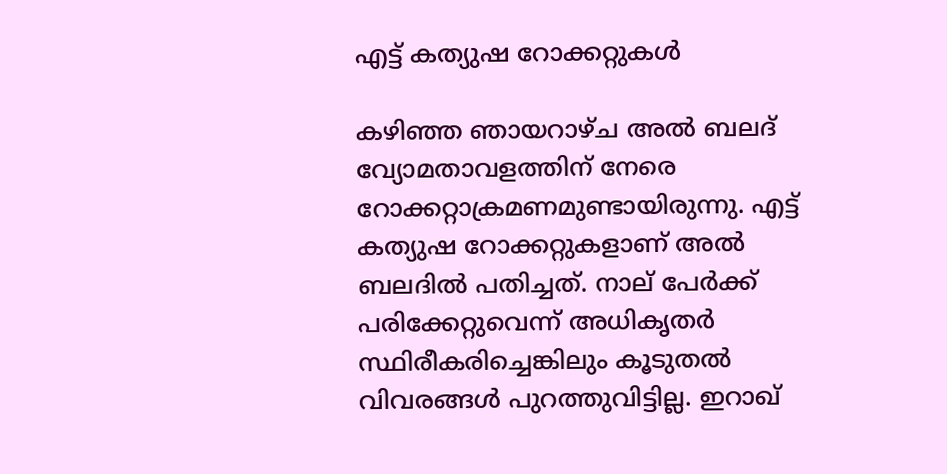എട്ട് കത്യുഷ റോക്കറ്റുകള്‍

കഴിഞ്ഞ ഞായറാഴ്ച അല്‍ ബലദ് വ്യോമതാവളത്തിന് നേരെ റോക്കറ്റാക്രമണമുണ്ടായിരുന്നു. എട്ട് കത്യുഷ റോക്കറ്റുകളാണ് അല്‍ ബലദില്‍ പതിച്ചത്. നാല് പേര്‍ക്ക് പരിക്കേറ്റുവെന്ന് അധികൃതര്‍ സ്ഥിരീകരിച്ചെങ്കിലും കൂടുതല്‍ വിവരങ്ങള്‍ പുറത്തുവിട്ടില്ല. ഇറാഖ്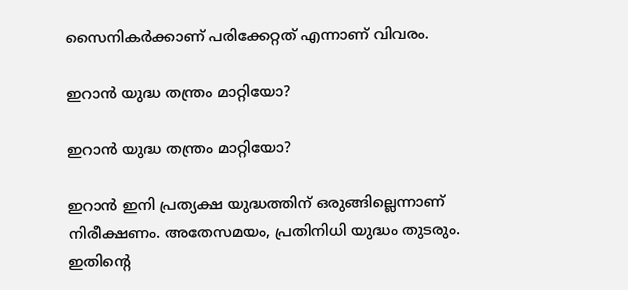സൈനികര്‍ക്കാണ് പരിക്കേറ്റത് എന്നാണ് വിവരം.

ഇറാന്‍ യുദ്ധ തന്ത്രം മാറ്റിയോ?

ഇറാന്‍ യുദ്ധ തന്ത്രം മാറ്റിയോ?

ഇറാന്‍ ഇനി പ്രത്യക്ഷ യുദ്ധത്തിന് ഒരുങ്ങില്ലെന്നാണ് നിരീക്ഷണം. അതേസമയം, പ്രതിനിധി യുദ്ധം തുടരും. ഇതിന്റെ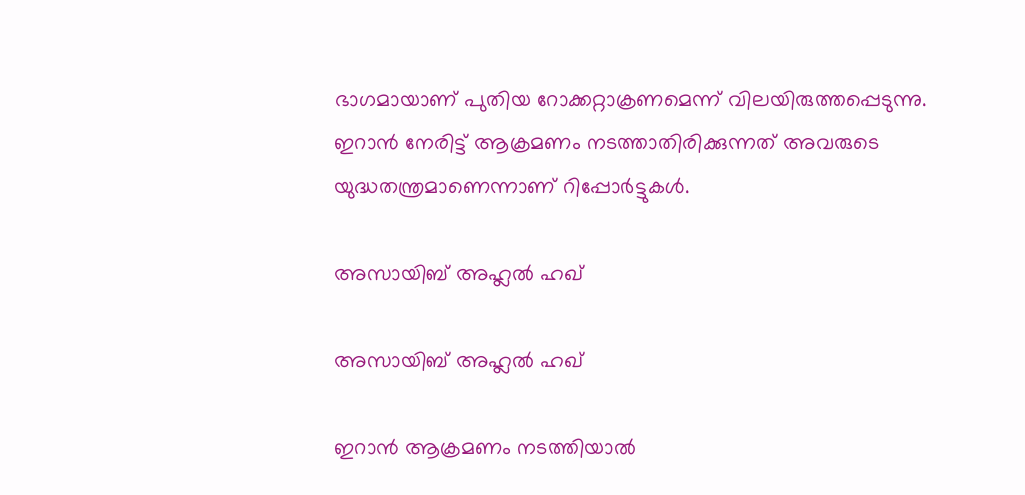ഭാഗമായാണ് പുതിയ റോക്കറ്റാക്രണമെന്ന് വിലയിരുത്തപ്പെടുന്നു. ഇറാന്‍ നേരിട്ട് ആക്രമണം നടത്താതിരിക്കുന്നത് അവരുടെ യുദ്ധതന്ത്രമാണെന്നാണ് റിപ്പോര്‍ട്ടുകള്‍.

അസായിബ് അഹ്ലല്‍ ഹഖ്

അസായിബ് അഹ്ലല്‍ ഹഖ്

ഇറാന്‍ ആക്രമണം നടത്തിയാല്‍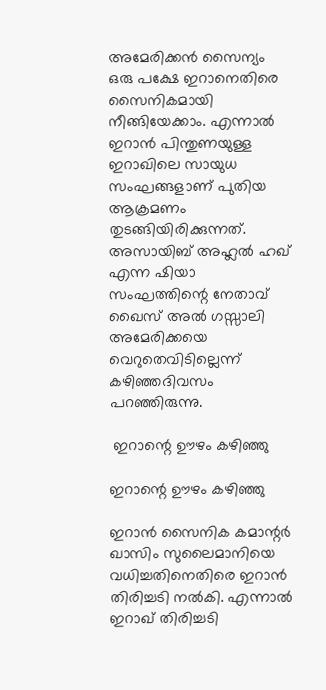അമേരിക്കന്‍ സൈന്യം ഒരു പക്ഷേ ഇറാനെതിരെ സൈനികമായി നീങ്ങിയേക്കാം. എന്നാല്‍ ഇറാന്‍ പിന്തുണയുള്ള ഇറാഖിലെ സായുധ സംഘങ്ങളാണ് പുതിയ ആക്രമണം തുടങ്ങിയിരിക്കുന്നത്. അസായിബ് അഹ്ലല്‍ ഹഖ് എന്ന ഷിയാ സംഘത്തിന്റെ നേതാവ് ഖൈസ് അല്‍ ഗസ്സാലി അമേരിക്കയെ വെറുതെവിടില്ലെന്ന് കഴിഞ്ഞദിവസം പറഞ്ഞിരുന്നു.

 ഇറാന്റെ ഊഴം കഴിഞ്ഞു

ഇറാന്റെ ഊഴം കഴിഞ്ഞു

ഇറാന്‍ സൈനിക കമാന്റര്‍ ഖാസിം സുലൈമാനിയെ വധിച്ചതിനെതിരെ ഇറാന്‍ തിരിച്ചടി നല്‍കി. എന്നാല്‍ ഇറാഖ് തിരിച്ചടി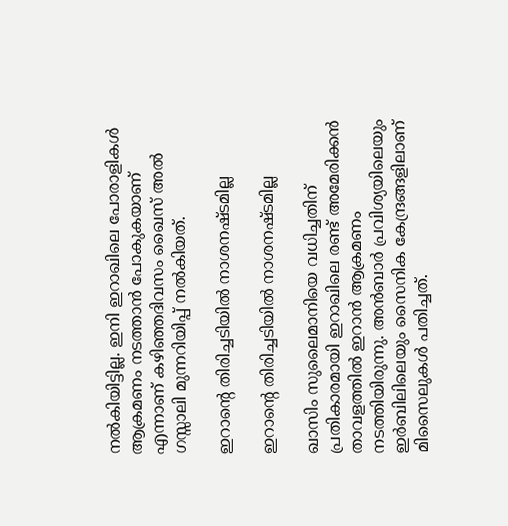നല്‍കിയിട്ടില്ല. ഇനി ഇറാഖിലെ പോരാളികള്‍ ആക്രമണം നടത്താന്‍ പോകുകയാണ് എന്നാണ് കഴിഞ്ഞദിവസം ഖൈസ് അല്‍ ഗസ്സാലി മുന്നറിയിപ്പ് നല്‍കിയത്.

ഇറാന്റെ തിരിച്ചടിയില്‍ നാശനഷ്ടമില്ല

ഇറാന്റെ തിരിച്ചടിയില്‍ നാശനഷ്ടമില്ല

ഖാസിം സുലൈമാനിയെ വധിച്ചതിന് പ്രതികാരമായി ഇറാഖിലെ രണ്ട് അമേരിക്കന്‍ താവളത്തില്‍ ഇറാന്‍ ആക്രമണം നടത്തിയിരുന്നു. അന്‍ബാര്‍ പ്രവിശ്യയിലെയും ഇര്‍ബിലിലെയും സൈനിക കേന്ദ്രങ്ങളിലാണ് മിസൈലുകള്‍ പതിച്ചത്.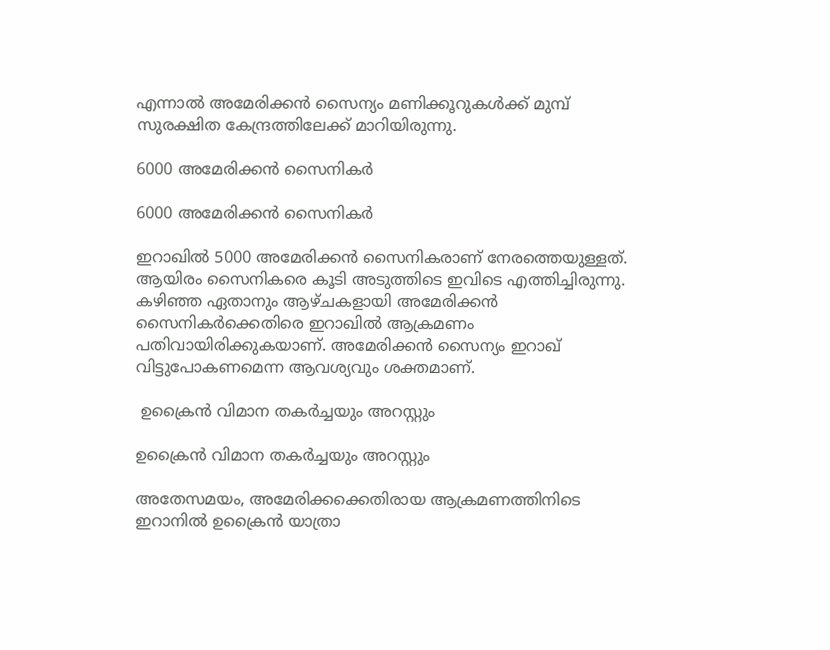എന്നാല്‍ അമേരിക്കന്‍ സൈന്യം മണിക്കൂറുകള്‍ക്ക് മുമ്പ് സുരക്ഷിത കേന്ദ്രത്തിലേക്ക് മാറിയിരുന്നു.

6000 അമേരിക്കന്‍ സൈനികര്‍

6000 അമേരിക്കന്‍ സൈനികര്‍

ഇറാഖില്‍ 5000 അമേരിക്കന്‍ സൈനികരാണ് നേരത്തെയുള്ളത്. ആയിരം സൈനികരെ കൂടി അടുത്തിടെ ഇവിടെ എത്തിച്ചിരുന്നു. കഴിഞ്ഞ ഏതാനും ആഴ്ചകളായി അമേരിക്കന്‍ സൈനികര്‍ക്കെതിരെ ഇറാഖില്‍ ആക്രമണം പതിവായിരിക്കുകയാണ്. അമേരിക്കന്‍ സൈന്യം ഇറാഖ് വിട്ടുപോകണമെന്ന ആവശ്യവും ശക്തമാണ്.

 ഉക്രൈന്‍ വിമാന തകര്‍ച്ചയും അറസ്റ്റും

ഉക്രൈന്‍ വിമാന തകര്‍ച്ചയും അറസ്റ്റും

അതേസമയം, അമേരിക്കക്കെതിരായ ആക്രമണത്തിനിടെ ഇറാനില്‍ ഉക്രൈന്‍ യാത്രാ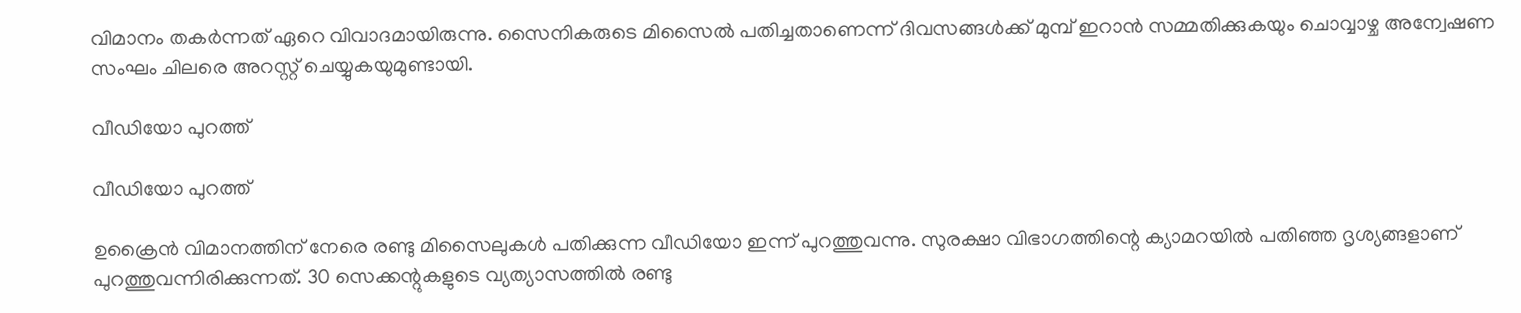വിമാനം തകര്‍ന്നത് ഏറെ വിവാദമായിരുന്നു. സൈനികരുടെ മിസൈല്‍ പതിച്ചതാണെന്ന് ദിവസങ്ങള്‍ക്ക് മുമ്പ് ഇറാന്‍ സമ്മതിക്കുകയും ചൊവ്വാഴ്ച അന്വേഷണ സംഘം ചിലരെ അറസ്റ്റ് ചെയ്യുകയുമുണ്ടായി.

വീഡിയോ പുറത്ത്

വീഡിയോ പുറത്ത്

ഉക്രൈന്‍ വിമാനത്തിന് നേരെ രണ്ടു മിസൈലുകള്‍ പതിക്കുന്ന വീഡിയോ ഇന്ന് പുറത്തുവന്നു. സുരക്ഷാ വിഭാഗത്തിന്റെ ക്യാമറയില്‍ പതിഞ്ഞ ദൃശ്യങ്ങളാണ് പുറത്തുവന്നിരിക്കുന്നത്. 30 സെക്കന്റുകളുടെ വ്യത്യാസത്തില്‍ രണ്ടു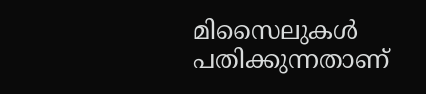മിസൈലുകള്‍ പതിക്കുന്നതാണ്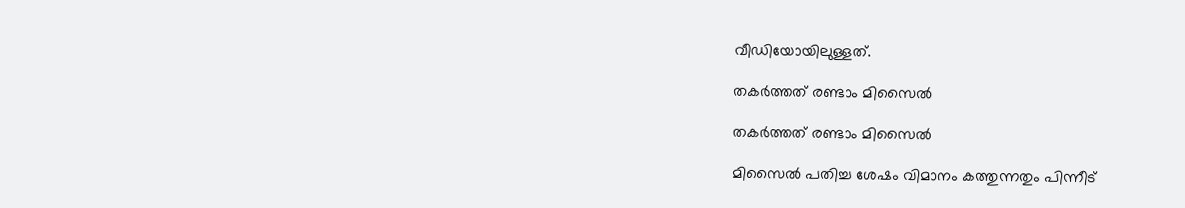വീഡിയോയിലുള്ളത്.

തകര്‍ത്തത് രണ്ടാം മിസൈല്‍

തകര്‍ത്തത് രണ്ടാം മിസൈല്‍

മിസൈല്‍ പതിച്ച ശേഷം വിമാനം കത്തുന്നതും പിന്നീട്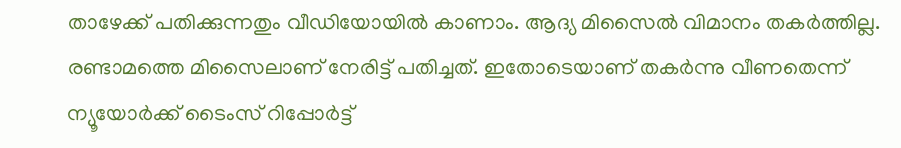താഴേക്ക് പതിക്കുന്നതും വീഡിയോയില്‍ കാണാം. ആദ്യ മിസൈല്‍ വിമാനം തകര്‍ത്തില്ല. രണ്ടാമത്തെ മിസൈലാണ് നേരിട്ട് പതിച്ചത്. ഇതോടെയാണ് തകര്‍ന്നു വീണതെന്ന് ന്യൂയോര്‍ക്ക് ടൈംസ് റിപ്പോര്‍ട്ട്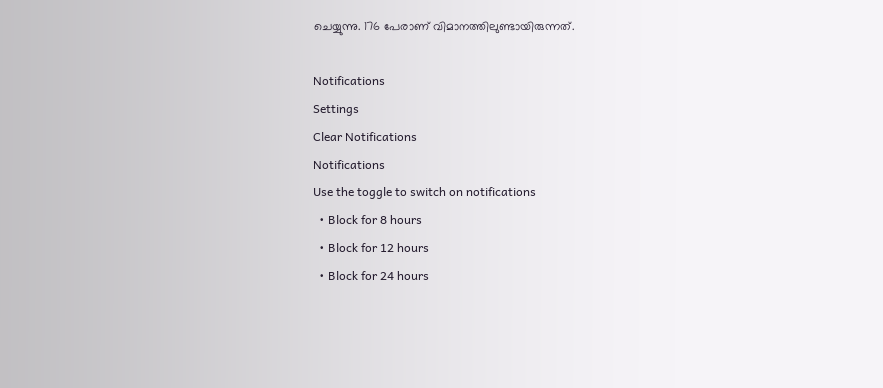ചെയ്യുന്നു. 176 പേരാണ് വിമാനത്തിലുണ്ടായിരുന്നത്.

Notifications
Settings
Clear Notifications
Notifications
Use the toggle to switch on notifications
  • Block for 8 hours
  • Block for 12 hours
  • Block for 24 hours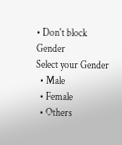• Don't block
Gender
Select your Gender
  • Male
  • Female
  • Others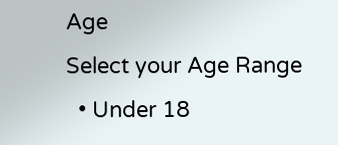Age
Select your Age Range
  • Under 18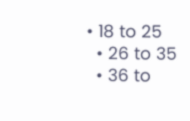• 18 to 25
  • 26 to 35
  • 36 to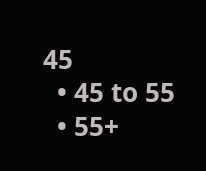45
  • 45 to 55
  • 55+